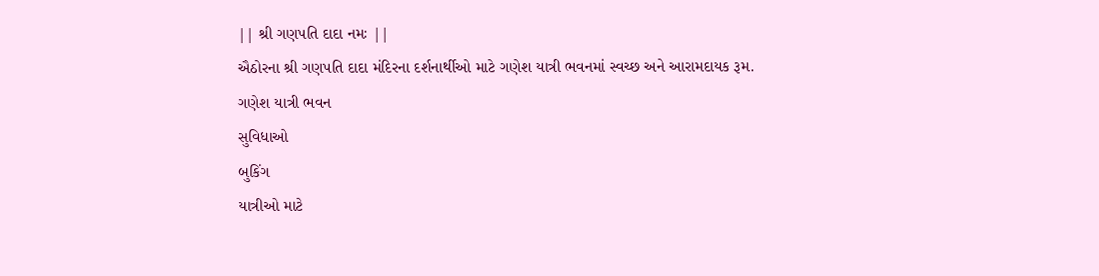|| શ્રી ગણપતિ દાદા નમઃ ||
ઐઠોરના શ્રી ગણપતિ દાદા મંદિરના દર્શનાર્થીઓ માટે ગણેશ યાત્રી ભવનમાં સ્વચ્છ અને આરામદાયક રૂમ.
ગણેશ યાત્રી ભવન
સુવિધાઓ
બુકિંગ
યાત્રીઓ માટે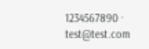1234567890 · test@test.com